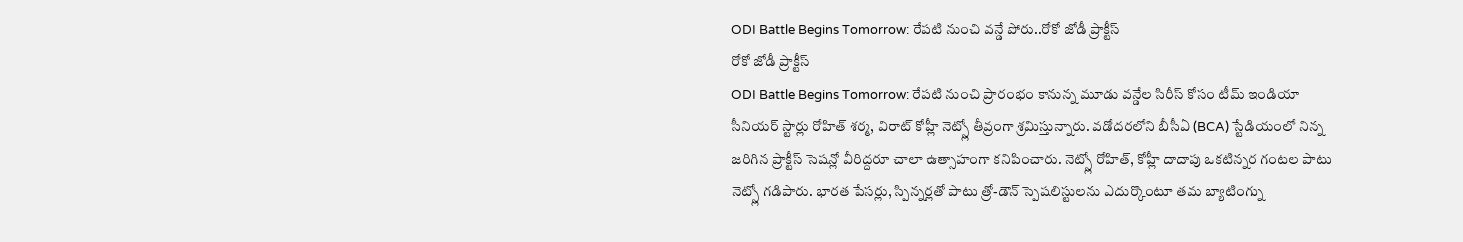ODI Battle Begins Tomorrow: రేపటి నుంచి వన్డే పోరు..రోకో జోడీ ప్రాక్టీస్
రోకో జోడీ ప్రాక్టీస్
ODI Battle Begins Tomorrow: రేపటి నుంచి ప్రారంభం కానున్న మూడు వన్డేల సిరీస్ కోసం టీమ్ ఇండియా సీనియర్ స్టార్లు రోహిత్ శర్మ, విరాట్ కోహ్లీ నెట్స్లో తీవ్రంగా శ్రమిస్తున్నారు. వడోదరలోని బీసీఏ (BCA) స్టేడియంలో నిన్న జరిగిన ప్రాక్టీస్ సెషన్లో వీరిద్దరూ చాలా ఉత్సాహంగా కనిపించారు. నెట్స్లో రోహిత్, కోహ్లీ దాదాపు ఒకటిన్నర గంటల పాటు నెట్స్లో గడిపారు. భారత పేసర్లు, స్పిన్నర్లతో పాటు త్రో-డౌన్ స్పెషలిస్టులను ఎదుర్కొంటూ తమ బ్యాటింగ్ను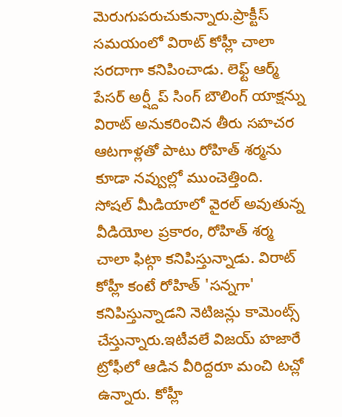మెరుగుపరుచుకున్నారు.ప్రాక్టీస్ సమయంలో విరాట్ కోహ్లీ చాలా సరదాగా కనిపించాడు. లెఫ్ట్ ఆర్మ్ పేసర్ అర్ష్దీప్ సింగ్ బౌలింగ్ యాక్షన్ను విరాట్ అనుకరించిన తీరు సహచర ఆటగాళ్లతో పాటు రోహిత్ శర్మను కూడా నవ్వుల్లో ముంచెత్తింది.
సోషల్ మీడియాలో వైరల్ అవుతున్న వీడియోల ప్రకారం, రోహిత్ శర్మ చాలా ఫిట్గా కనిపిస్తున్నాడు. విరాట్ కోహ్లీ కంటే రోహిత్ 'సన్నగా' కనిపిస్తున్నాడని నెటిజన్లు కామెంట్స్ చేస్తున్నారు.ఇటీవలే విజయ్ హజారే ట్రోఫీలో ఆడిన వీరిద్దరూ మంచి టచ్లో ఉన్నారు. కోహ్లీ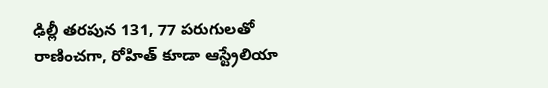ఢిల్లీ తరపున 131, 77 పరుగులతో రాణించగా, రోహిత్ కూడా ఆస్ట్రేలియా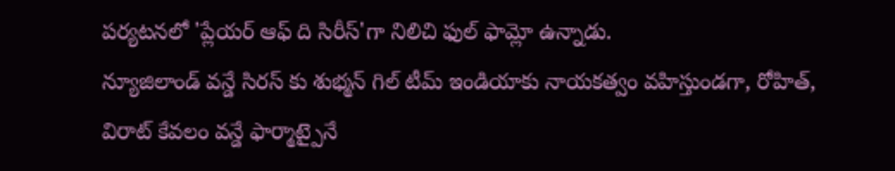పర్యటనలో 'ప్లేయర్ ఆఫ్ ది సిరీస్'గా నిలిచి ఫుల్ ఫామ్లో ఉన్నాడు.
న్యూజిలాండ్ వన్డే సిరస్ కు శుభ్మన్ గిల్ టీమ్ ఇండియాకు నాయకత్వం వహిస్తుండగా, రోహిత్, విరాట్ కేవలం వన్డే ఫార్మాట్పైనే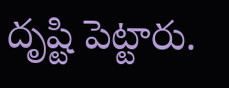దృష్టి పెట్టారు.